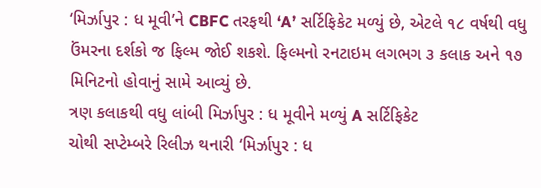‘મિર્ઝાપુર : ધ મૂવી’ને CBFC તરફથી ‘A’ સર્ટિફિકેટ મળ્યું છે, એટલે ૧૮ વર્ષથી વધુ ઉંમરના દર્શકો જ ફિલ્મ જોઈ શકશે. ફિલ્મનો રનટાઇમ લગભગ ૩ કલાક અને ૧૭ મિનિટનો હોવાનું સામે આવ્યું છે.
ત્રણ કલાકથી વધુ લાંબી મિર્ઝાપુર : ધ મૂવીને મળ્યું A સર્ટિફિકેટ
ચોથી સપ્ટેમ્બરે રિલીઝ થનારી ‘મિર્ઝાપુર : ધ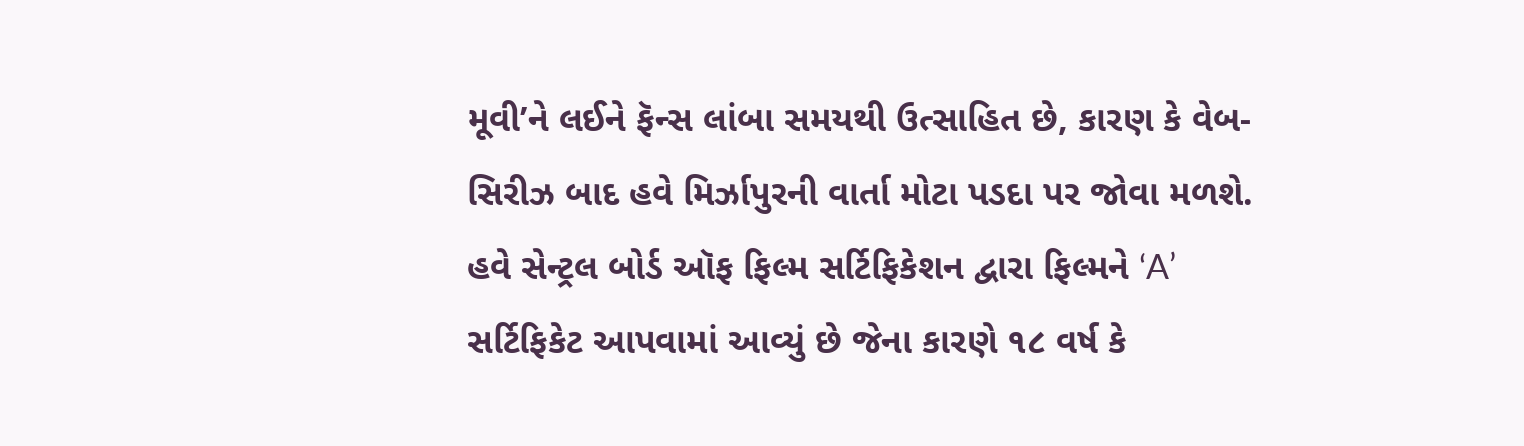મૂવી’ને લઈને ફૅન્સ લાંબા સમયથી ઉત્સાહિત છે, કારણ કે વેબ-સિરીઝ બાદ હવે મિર્ઝાપુરની વાર્તા મોટા પડદા પર જોવા મળશે. હવે સેન્ટ્રલ બોર્ડ ઑફ ફિલ્મ સર્ટિફિકેશન દ્વારા ફિલ્મને ‘A’ સર્ટિફિકેટ આપવામાં આવ્યું છે જેના કારણે ૧૮ વર્ષ કે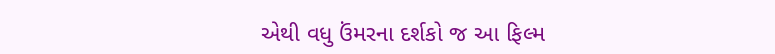એથી વધુ ઉંમરના દર્શકો જ આ ફિલ્મ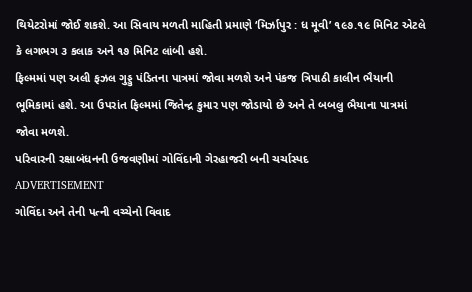થિયેટરોમાં જોઈ શકશે. આ સિવાય મળતી માહિતી પ્રમાણે ‘મિર્ઝાપુર : ધ મૂવી’ ૧૯૭.૧૯ મિનિટ એટલે કે લગભગ ૩ કલાક અને ૧૭ મિનિટ લાંબી હશે.
ફિલ્મમાં પણ અલી ફઝલ ગુડ્ડુ પંડિતના પાત્રમાં જોવા મળશે અને પંકજ ત્રિપાઠી કાલીન ભૈયાની ભૂમિકામાં હશે. આ ઉપરાંત ફિલ્મમાં જિતેન્દ્ર કુમાર પણ જોડાયો છે અને તે બબલુ ભૈયાના પાત્રમાં જોવા મળશે.
પરિવારની રક્ષાબંધનની ઉજવણીમાં ગોવિંદાની ગેરહાજરી બની ચર્ચાસ્પદ
ADVERTISEMENT
ગોવિંદા અને તેની પત્ની વચ્ચેનો વિવાદ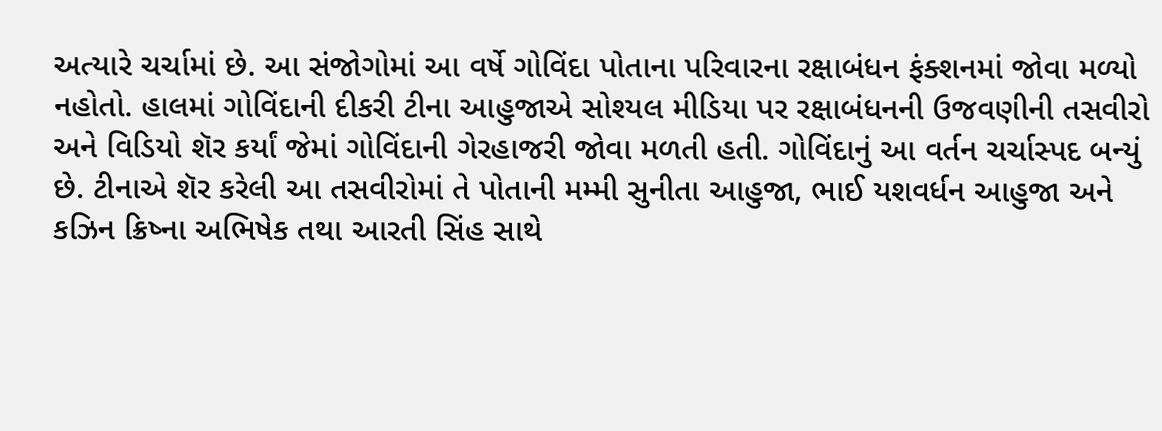અત્યારે ચર્ચામાં છે. આ સંજોગોમાં આ વર્ષે ગોવિંદા પોતાના પરિવારના રક્ષાબંધન ફંક્શનમાં જોવા મળ્યો નહોતો. હાલમાં ગોવિંદાની દીકરી ટીના આહુજાએ સોશ્યલ મીડિયા પર રક્ષાબંધનની ઉજવણીની તસવીરો અને વિડિયો શૅર કર્યાં જેમાં ગોવિંદાની ગેરહાજરી જોવા મળતી હતી. ગોવિંદાનું આ વર્તન ચર્ચાસ્પદ બન્યું છે. ટીનાએ શૅર કરેલી આ તસવીરોમાં તે પોતાની મમ્મી સુનીતા આહુજા, ભાઈ યશવર્ધન આહુજા અને કઝિન ક્રિષ્ના અભિષેક તથા આરતી સિંહ સાથે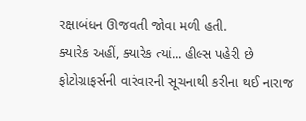રક્ષાબંધન ઊજવતી જોવા મળી હતી.
ક્યારેક અહીં, ક્યારેક ત્યાં... હીલ્સ પહેરી છે
ફોટોગ્રાફર્સની વારંવારની સૂચનાથી કરીના થઈ નારાજ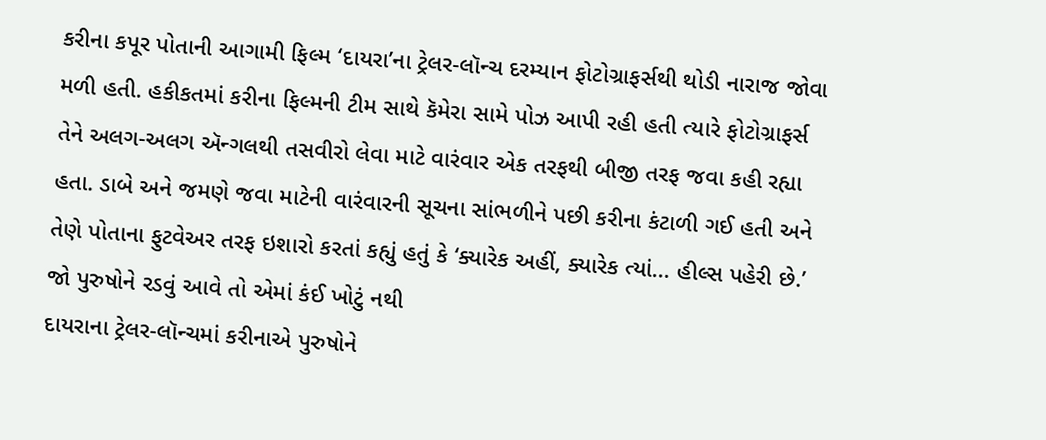કરીના કપૂર પોતાની આગામી ફિલ્મ ‘દાયરા’ના ટ્રેલર-લૉન્ચ દરમ્યાન ફોટોગ્રાફર્સથી થોડી નારાજ જોવા મળી હતી. હકીકતમાં કરીના ફિલ્મની ટીમ સાથે કૅમેરા સામે પોઝ આપી રહી હતી ત્યારે ફોટોગ્રાફર્સ તેને અલગ-અલગ ઍન્ગલથી તસવીરો લેવા માટે વારંવાર એક તરફથી બીજી તરફ જવા કહી રહ્યા હતા. ડાબે અને જમણે જવા માટેની વારંવારની સૂચના સાંભળીને પછી કરીના કંટાળી ગઈ હતી અને તેણે પોતાના ફુટવેઅર તરફ ઇશારો કરતાં કહ્યું હતું કે ‘ક્યારેક અહીં, ક્યારેક ત્યાં... હીલ્સ પહેરી છે.’
જો પુરુષોને રડવું આવે તો એમાં કંઈ ખોટું નથી
દાયરાના ટ્રેલર-લૉન્ચમાં કરીનાએ પુરુષોને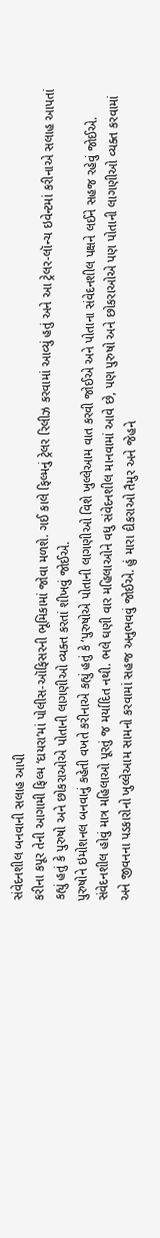સંવેદનશીલ બનવાની સલાહ આપી
કરીના કપૂર તેની આગામી ફિલ્મ ‘દાયરા’માં પોલીસ-ઑફિસરની ભૂમિકામાં જોવા મળશે. ગઈ કાલે ફિલ્મનું ટ્રેલર રિલીઝ કરવામાં આવ્યું હતું અને આ ટ્રેલર-લૉન્ચ ઇવેન્ટમાં કરીનાએ સલાહ આપતાં કહ્યું હતું કે પુરુષો અને છોકરાઓએ પોતાની લાગણીઓ વ્યક્ત કરતાં શીખવું જોઈએ.
પુરુષોને ઇમોશનલ બનવાનું કહેતી વખતે કરીનાએ કહ્યું હતું કે ‘પુરુષોએ પોતાની લાગણીઓ વિશે ખુલ્લેઆમ વાત કરવી જોઈએ અને પોતાના સંવેદનશીલ પક્ષને લઈને સહજ રહેવું જોઈએ. સંવેદનશીલ હોવું માત્ર મહિલાઓ પૂરતું જ મર્યાદિત નથી. ભલે ઘણી વાર મહિલાઓને વધુ સંવેદનશીલ માનવામાં આવે છે, પણ પુરુષો અને છોકરાઓએ પણ પોતાની લાગણીઓ વ્યક્ત કરવામાં અને જીવનના પડકારોનો ખુલ્લેઆમ સામનો કરવામાં સહજ અનુભવવું જોઈએ. હું મારા દીકરાઓ તૈમુર અને જેહને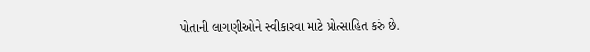પોતાની લાગણીઓને સ્વીકારવા માટે પ્રોત્સાહિત કરું છે.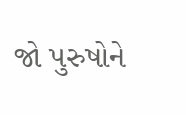જો પુરુષોને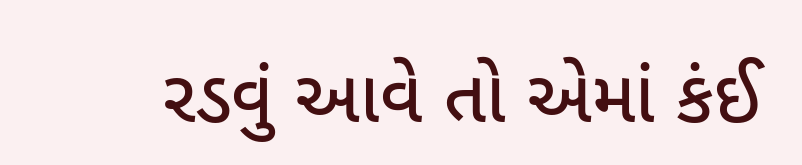રડવું આવે તો એમાં કંઈ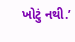ખોટું નથી.’